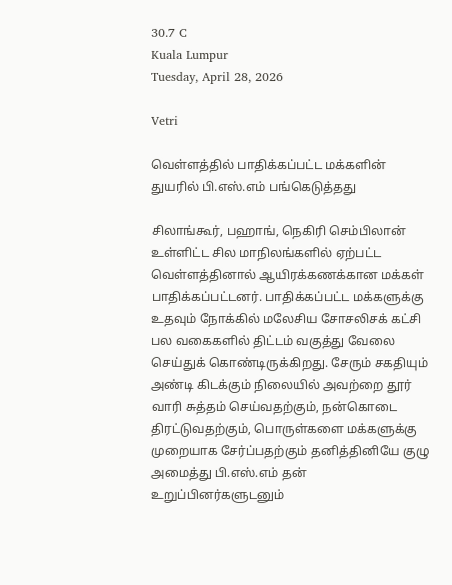30.7 C
Kuala Lumpur
Tuesday, April 28, 2026

Vetri

வெள்ளத்தில் பாதிக்கப்பட்ட மக்களின் துயரில் பி.எஸ்.எம் பங்கெடுத்தது

சிலாங்கூர், பஹாங், நெகிரி செம்பிலான் உள்ளிட்ட சில மாநிலங்களில் ஏற்பட்ட வெள்ளத்தினால் ஆயிரக்கணக்கான மக்கள் பாதிக்கப்பட்டனர். பாதிக்கப்பட்ட மக்களுக்கு உதவும் நோக்கில் மலேசிய சோசலிசக் கட்சி பல வகைகளில் திட்டம் வகுத்து வேலை செய்துக் கொண்டிருக்கிறது. சேரும் சகதியும் அண்டி கிடக்கும் நிலையில் அவற்றை தூர் வாரி சுத்தம் செய்வதற்கும், நன்கொடை திரட்டுவதற்கும், பொருள்களை மக்களுக்கு முறையாக சேர்ப்பதற்கும் தனித்தினியே குழு அமைத்து பி.எஸ்.எம் தன் உறுப்பினர்களுடனும்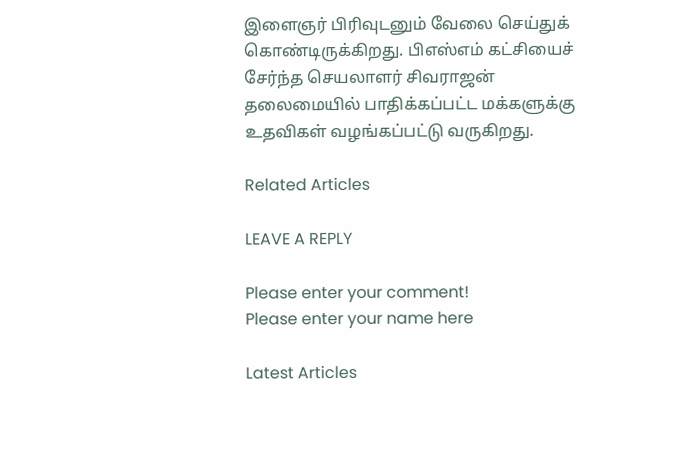இளைஞர் பிரிவுடனும் வேலை செய்துக் கொண்டிருக்கிறது. பிஎஸ்எம் கட்சியைச் சேர்ந்த செயலாளர் சிவராஜன் தலைமையில் பாதிக்கப்பட்ட மக்களுக்கு உதவிகள் வழங்கப்பட்டு வருகிறது.

Related Articles

LEAVE A REPLY

Please enter your comment!
Please enter your name here

Latest Articles